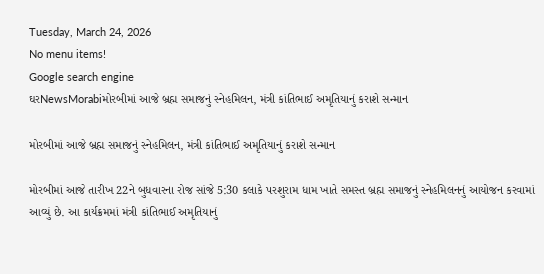Tuesday, March 24, 2026
No menu items!
Google search engine
ઘરNewsMorabiમોરબીમાં આજે બ્રહ્મ સમાજનું સ્નેહમિલન, મંત્રી કાંતિભાઈ અમૃતિયાનું કરાશે સન્માન

મોરબીમાં આજે બ્રહ્મ સમાજનું સ્નેહમિલન, મંત્રી કાંતિભાઈ અમૃતિયાનું કરાશે સન્માન

મોરબીમાં આજે તારીખ 22ને બુધવારના રોજ સાંજે 5:30 કલાકે પરશુરામ ધામ ખાતે સમસ્ત બ્રહ્મ સમાજનું સ્નેહમિલનનું આયોજન કરવામાં આવ્યું છે. આ કાર્યક્રમમાં મંત્રી કાંતિભાઈ અમૃતિયાનું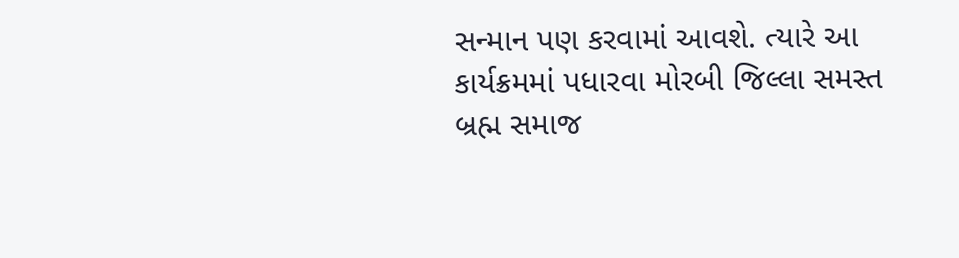સન્માન પણ કરવામાં આવશે. ત્યારે આ કાર્યક્રમમાં પધારવા મોરબી જિલ્લા સમસ્ત બ્રહ્મ સમાજ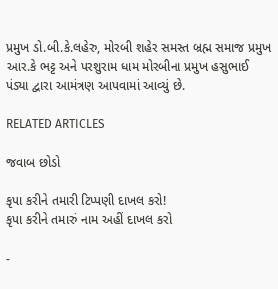પ્રમુખ ડો.બી.કે.લહેરુ, મોરબી શહેર સમસ્ત બ્રહ્મ સમાજ પ્રમુખ આર.કે ભટ્ટ અને પરશુરામ ધામ મોરબીના પ્રમુખ હસુભાઈ પંડ્યા દ્વારા આમંત્રણ આપવામાં આવ્યું છે.

RELATED ARTICLES

જવાબ છોડો

કૃપા કરીને તમારી ટિપ્પણી દાખલ કરો!
કૃપા કરીને તમારું નામ અહીં દાખલ કરો

-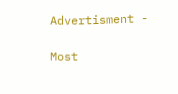Advertisment -

Most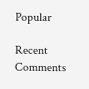Popular

Recent Comments